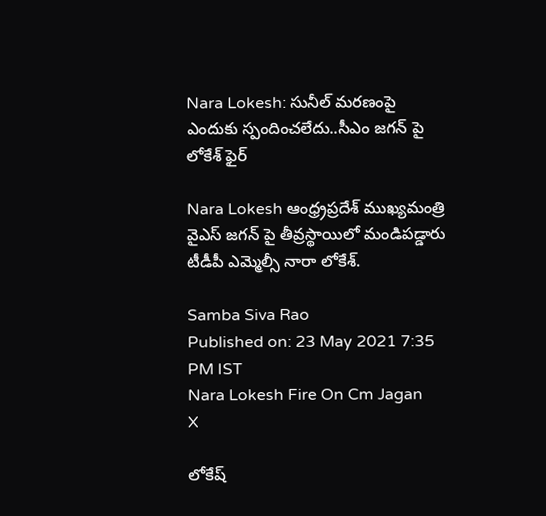Nara Lokesh: సునీల్ మరణంపై ఎందుకు స్పందించలేదు..సీఎం జగన్ పై లోకేశ్ ఫైర్

Nara Lokesh ఆంధ్ర్ర‌ప్ర‌దేశ్ ముఖ్య‌మంత్రి వైఎస్ జ‌గ‌న్ పై తీవ్ర‌స్థాయిలో మండిప‌డ్డారు టీడీపీ ఎమ్మెల్సీ నారా లోకేశ్.

Samba Siva Rao
Published on: 23 May 2021 7:35 PM IST
Nara Lokesh Fire On Cm Jagan
X

లోకేష్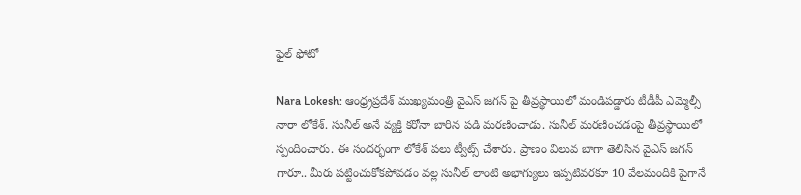ఫైల్ ఫోటో

Nara Lokesh: ఆంధ్ర్ర‌ప్ర‌దేశ్ ముఖ్య‌మంత్రి వైఎస్ జ‌గ‌న్ పై తీవ్ర‌స్థాయిలో మండిప‌డ్డారు టీడీపీ ఎమ్మెల్సీ నారా లోకేశ్. సునీల్ అనే వ్య‌క్తి క‌రోనా బారిన ప‌డి మ‌ర‌ణించాడు. సునీల్ మరణించడంపై తీవ్రస్థాయిలో స్పందించారు. ఈ సంద‌ర్భంగా లోకేశ్ ప‌లు ట్వీట్స్ చేశారు. ప్రాణం విలువ బాగా తెలిసిన వైఎస్ జ‌గ‌న్ గారూ.. మీరు ప‌ట్టించుకోక‌పోవ‌డం వ‌ల్ల‌ సునీల్‌ లాంటి అభాగ్యులు ఇప్ప‌టివ‌ర‌కూ 10 వేల‌మందికి పైగానే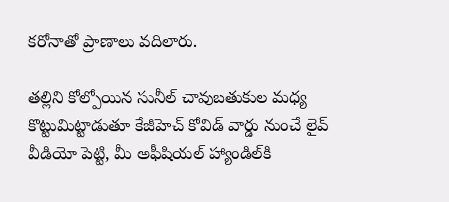క‌రోనాతో ప్రాణాలు వ‌దిలారు.

త‌ల్లిని కోల్పోయిన సునీల్ చావుబ‌తుకుల మ‌ధ్య కొట్టుమిట్టాడుతూ కేజీహెచ్ కోవిడ్ వార్డు నుంచే లైవ్ వీడియో పెట్టి, మీ అఫీషియ‌ల్ హ్యాండిల్‌కి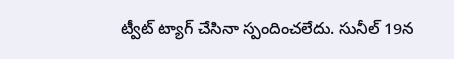ట్వీట్ ట్యాగ్ చేసినా స్పందించ‌లేదు. సునీల్ 19న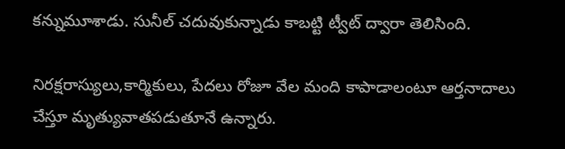క‌న్నుమూశాడు. సునీల్ చ‌దువుకున్నాడు కాబ‌ట్టి ట్వీట్ ద్వారా తెలిసింది.

నిర‌క్ష‌రాస్యులు,కార్మికులు, పేద‌లు రోజూ వేల మంది కాపాడాలంటూ ఆర్త‌నాదాలు చేస్తూ మృత్యువాత‌ప‌డుతూనే ఉన్నారు.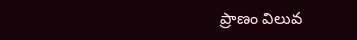ప్రాణం విలువ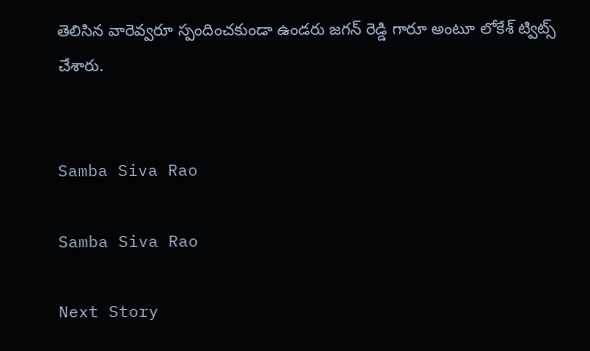తెలిసిన వారెవ్వ‌రూ స్పందించ‌కుండా ఉండరు జగన్ రెడ్డి గారూ అంటూ లోకేశ్ ట్విట్స్ చేశారు.


Samba Siva Rao

Samba Siva Rao

Next Story